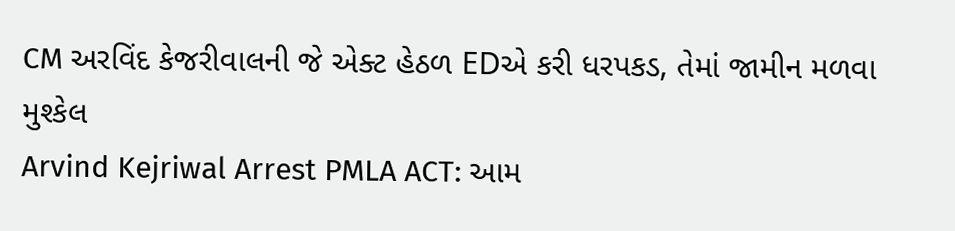CM અરવિંદ કેજરીવાલની જે એક્ટ હેઠળ EDએ કરી ધરપકડ, તેમાં જામીન મળવા મુશ્કેલ
Arvind Kejriwal Arrest PMLA ACT: આમ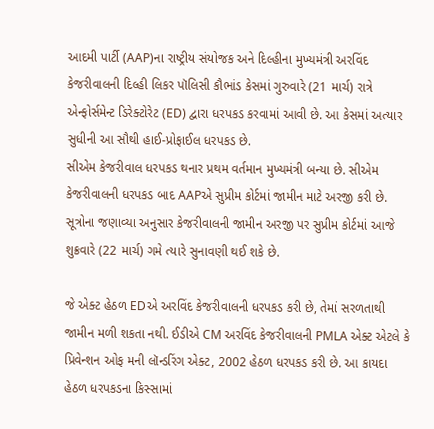આદમી પાર્ટી (AAP)ના રાષ્ટ્રીય સંયોજક અને દિલ્હીના મુખ્યમંત્રી અરવિંદ કેજરીવાલની દિલ્હી લિકર પૉલિસી કૌભાંડ કેસમાં ગુરુવારે (21 માર્ચ) રાત્રે એન્ફોર્સમેન્ટ ડિરેક્ટોરેટ (ED) દ્વારા ધરપકડ કરવામાં આવી છે. આ કેસમાં અત્યાર સુધીની આ સૌથી હાઈ-પ્રોફાઈલ ધરપકડ છે.
સીએમ કેજરીવાલ ધરપકડ થનાર પ્રથમ વર્તમાન મુખ્યમંત્રી બન્યા છે. સીએમ કેજરીવાલની ધરપકડ બાદ AAPએ સુપ્રીમ કોર્ટમાં જામીન માટે અરજી કરી છે. સૂત્રોના જણાવ્યા અનુસાર કેજરીવાલની જામીન અરજી પર સુપ્રીમ કોર્ટમાં આજે શુક્રવારે (22 માર્ચ) ગમે ત્યારે સુનાવણી થઈ શકે છે.

જે એક્ટ હેઠળ EDએ અરવિંદ કેજરીવાલની ધરપકડ કરી છે, તેમાં સરળતાથી જામીન મળી શકતા નથી. ઈડીએ CM અરવિંદ કેજરીવાલની PMLA એક્ટ એટલે કે પ્રિવેન્શન ઓફ મની લૉન્ડરિંગ એક્ટ, 2002 હેઠળ ધરપકડ કરી છે. આ કાયદા હેઠળ ધરપકડના કિસ્સામાં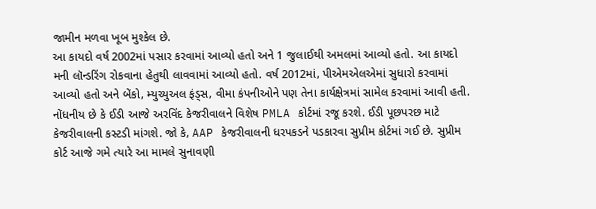જામીન મળવા ખૂબ મુશ્કેલ છે.
આ કાયદો વર્ષ 2002માં પસાર કરવામાં આવ્યો હતો અને 1 જુલાઈથી અમલમાં આવ્યો હતો. આ કાયદો મની લૉન્ડરિંગ રોકવાના હેતુથી લાવવામાં આવ્યો હતો. વર્ષ 2012માં, પીએમએલએમાં સુધારો કરવામાં આવ્યો હતો અને બેંકો, મ્યુચ્યુઅલ ફંડ્સ, વીમા કંપનીઓને પણ તેના કાર્યક્ષેત્રમાં સામેલ કરવામાં આવી હતી.
નોંધનીય છે કે ઈડી આજે અરવિંદ કેજરીવાલને વિશેષ PMLA કોર્ટમાં રજૂ કરશે. ઈડી પૂછપરછ માટે કેજરીવાલની કસ્ટડી માંગશે. જો કે, AAP કેજરીવાલની ધરપકડને પડકારવા સુપ્રીમ કોર્ટમાં ગઈ છે. સુપ્રીમ કોર્ટ આજે ગમે ત્યારે આ મામલે સુનાવણી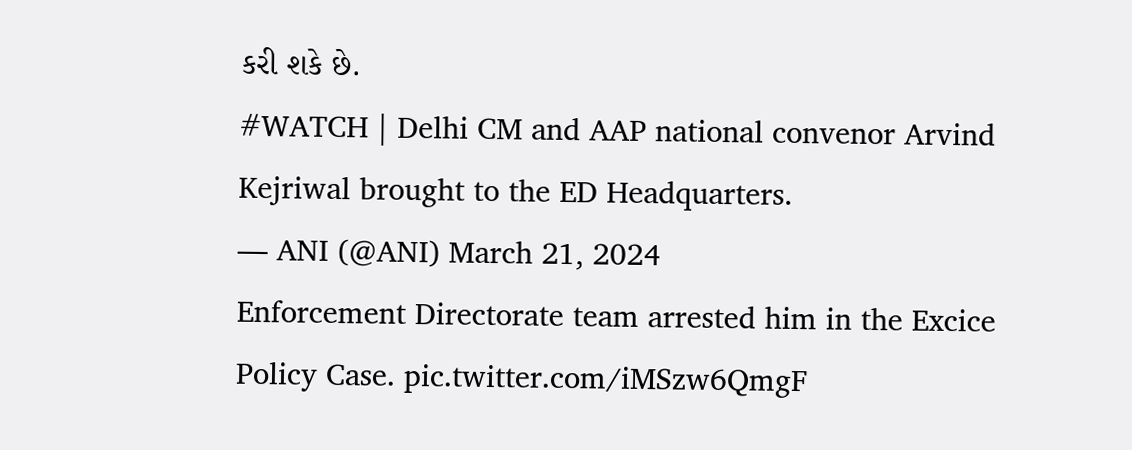કરી શકે છે.
#WATCH | Delhi CM and AAP national convenor Arvind Kejriwal brought to the ED Headquarters.
— ANI (@ANI) March 21, 2024
Enforcement Directorate team arrested him in the Excice Policy Case. pic.twitter.com/iMSzw6QmgF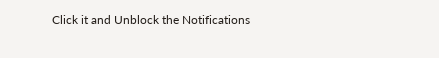Click it and Unblock the Notifications